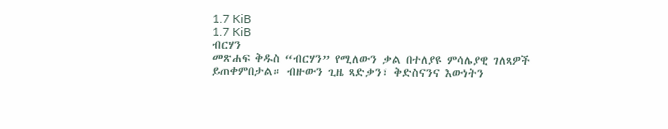1.7 KiB
1.7 KiB
ብርሃን
መጽሐፍ ቅዱስ “ብርሃን” የሚለውን ቃል በተለያዩ ምሳሌያዊ ገለጻዎች ይጠቀምበታል። ብዙውን ጊዜ ጻድቃን፣ ቅድስናንና እውነትን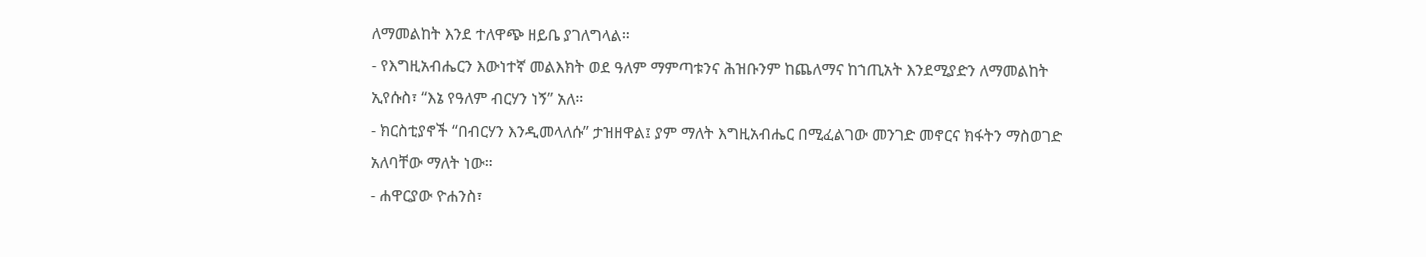ለማመልከት እንደ ተለዋጭ ዘይቤ ያገለግላል።
- የእግዚአብሔርን እውነተኛ መልእክት ወደ ዓለም ማምጣቱንና ሕዝቡንም ከጨለማና ከኀጢአት እንደሚያድን ለማመልከት ኢየሱስ፣ “እኔ የዓለም ብርሃን ነኝ” አለ።
- ክርስቲያኖች “በብርሃን እንዲመላለሱ” ታዝዘዋል፤ ያም ማለት እግዚአብሔር በሚፈልገው መንገድ መኖርና ክፋትን ማስወገድ አለባቸው ማለት ነው።
- ሐዋርያው ዮሐንስ፣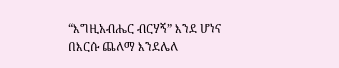“እግዚአብሔር ብርሃኝ” እንደ ሆነና በእርሱ ጨለማ እንደሌለ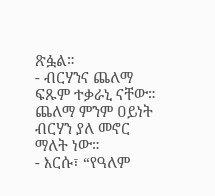ጽፏል።
- ብርሃንና ጨለማ ፍጹም ተቃራኒ ናቸው። ጨለማ ምንም ዐይነት ብርሃን ያለ መኖር ማለት ነው።
- እርሱ፣ “የዓለም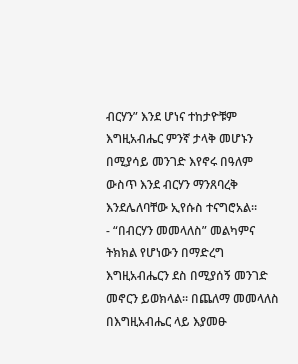ብርሃን” እንደ ሆነና ተከታዮቹም እግዚአብሔር ምንኛ ታላቅ መሆኑን በሚያሳይ መንገድ እየኖሩ በዓለም ውስጥ እንደ ብርሃን ማንጸባረቅ እንደሌለባቸው ኢየሱስ ተናግሮአል።
- “በብርሃን መመላለስ” መልካምና ትክክል የሆነውን በማድረግ እግዚአብሔርን ደስ በሚያሰኝ መንገድ መኖርን ይወክላል። በጨለማ መመላለስ በእግዚአብሔር ላይ እያመፁ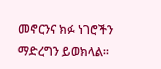መኖርንና ክፉ ነገሮችን ማድረግን ይወክላል።